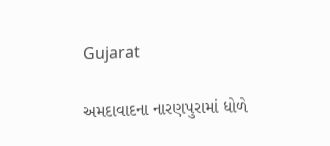Gujarat

અમદાવાદના નારણપુરામાં ધોળે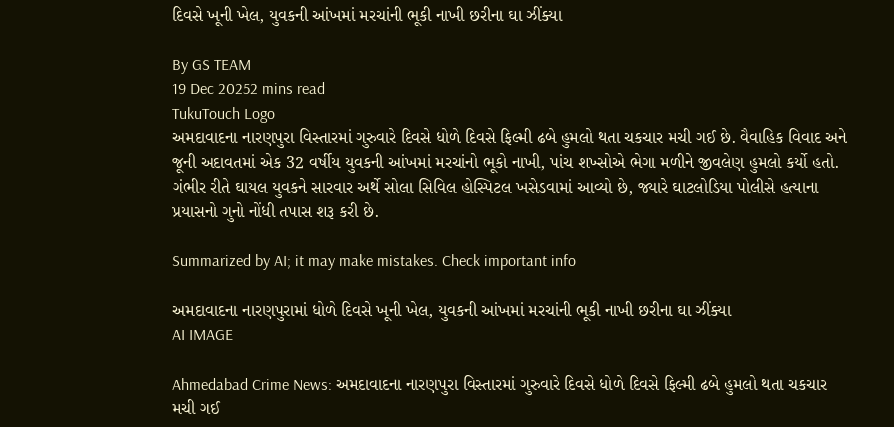દિવસે ખૂની ખેલ, યુવકની આંખમાં મરચાંની ભૂકી નાખી છરીના ઘા ઝીંક્યા

By GS TEAM
19 Dec 20252 mins read
TukuTouch Logo
અમદાવાદના નારણપુરા વિસ્તારમાં ગુરુવારે દિવસે ધોળે દિવસે ફિલ્મી ઢબે હુમલો થતા ચકચાર મચી ગઈ છે. વૈવાહિક વિવાદ અને જૂની અદાવતમાં એક 32 વર્ષીય યુવકની આંખમાં મરચાંનો ભૂકો નાખી, પાંચ શખ્સોએ ભેગા મળીને જીવલેણ હુમલો કર્યો હતો. ગંભીર રીતે ઘાયલ યુવકને સારવાર અર્થે સોલા સિવિલ હોસ્પિટલ ખસેડવામાં આવ્યો છે, જ્યારે ઘાટલોડિયા પોલીસે હત્યાના પ્રયાસનો ગુનો નોંધી તપાસ શરૂ કરી છે.

Summarized by AI; it may make mistakes. Check important info

અમદાવાદના નારણપુરામાં ધોળે દિવસે ખૂની ખેલ, યુવકની આંખમાં મરચાંની ભૂકી નાખી છરીના ઘા ઝીંક્યા
AI IMAGE

Ahmedabad Crime News: અમદાવાદના નારણપુરા વિસ્તારમાં ગુરુવારે દિવસે ધોળે દિવસે ફિલ્મી ઢબે હુમલો થતા ચકચાર મચી ગઈ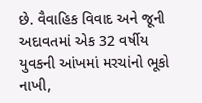છે. વૈવાહિક વિવાદ અને જૂની અદાવતમાં એક 32 વર્ષીય યુવકની આંખમાં મરચાંનો ભૂકો નાખી,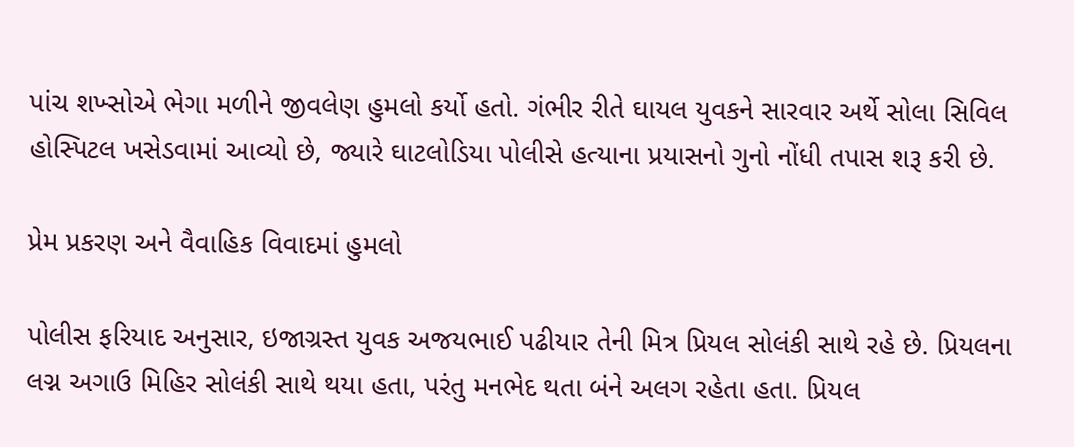પાંચ શખ્સોએ ભેગા મળીને જીવલેણ હુમલો કર્યો હતો. ગંભીર રીતે ઘાયલ યુવકને સારવાર અર્થે સોલા સિવિલ હોસ્પિટલ ખસેડવામાં આવ્યો છે, જ્યારે ઘાટલોડિયા પોલીસે હત્યાના પ્રયાસનો ગુનો નોંધી તપાસ શરૂ કરી છે.

પ્રેમ પ્રકરણ અને વૈવાહિક વિવાદમાં હુમલો

પોલીસ ફરિયાદ અનુસાર, ઇજાગ્રસ્ત યુવક અજયભાઈ પઢીયાર તેની મિત્ર પ્રિયલ સોલંકી સાથે રહે છે. પ્રિયલના લગ્ન અગાઉ મિહિર સોલંકી સાથે થયા હતા, પરંતુ મનભેદ થતા બંને અલગ રહેતા હતા. પ્રિયલ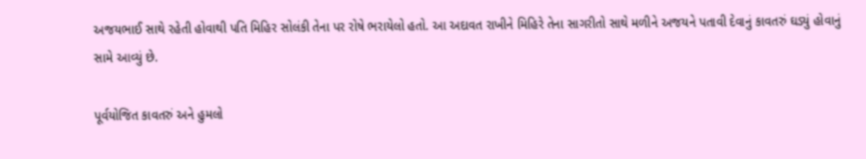અજયભાઈ સાથે રહેતી હોવાથી પતિ મિહિર સોલંકી તેના પર રોષે ભરાયેલો હતો. આ અદાવત રાખીને મિહિરે તેના સાગરીતો સાથે મળીને અજયને પતાવી દેવાનું કાવતરું ઘડ્યું હોવાનું સામે આવ્યું છે.

પૂર્વયોજિત કાવતરું અને હુમલો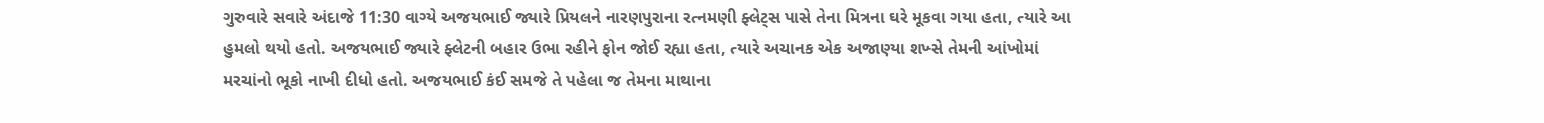ગુરુવારે સવારે અંદાજે 11:30 વાગ્યે અજયભાઈ જ્યારે પ્રિયલને નારણપુરાના રત્નમણી ફ્લેટ્સ પાસે તેના મિત્રના ઘરે મૂકવા ગયા હતા, ત્યારે આ હુમલો થયો હતો. અજયભાઈ જ્યારે ફ્લેટની બહાર ઉભા રહીને ફોન જોઈ રહ્યા હતા, ત્યારે અચાનક એક અજાણ્યા શખ્સે તેમની આંખોમાં મરચાંનો ભૂકો નાખી દીધો હતો. અજયભાઈ કંઈ સમજે તે પહેલા જ તેમના માથાના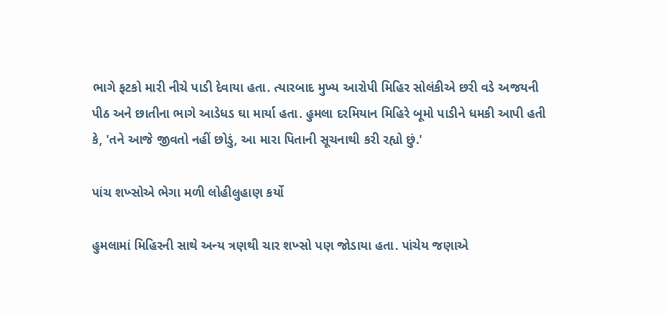ભાગે ફટકો મારી નીચે પાડી દેવાયા હતા. ત્યારબાદ મુખ્ય આરોપી મિહિર સોલંકીએ છરી વડે અજયની પીઠ અને છાતીના ભાગે આડેધડ ઘા માર્યા હતા. હુમલા દરમિયાન મિહિરે બૂમો પાડીને ધમકી આપી હતી કે, 'તને આજે જીવતો નહીં છોડું, આ મારા પિતાની સૂચનાથી કરી રહ્યો છું.'

પાંચ શખ્સોએ ભેગા મળી લોહીલુહાણ કર્યો

હુમલામાં મિહિરની સાથે અન્ય ત્રણથી ચાર શખ્સો પણ જોડાયા હતા. પાંચેય જણાએ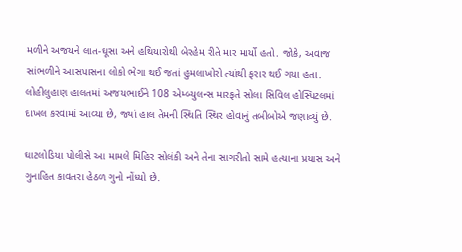મળીને અજયને લાત-ઘૂસા અને હથિયારોથી બેરહેમ રીતે માર માર્યો હતો. જોકે, અવાજ સાંભળીને આસપાસના લોકો ભેગા થઈ જતાં હુમલાખોરો ત્યાંથી ફરાર થઈ ગયા હતા. લોહીલુહાણ હાલતમાં અજયભાઈને 108 એમ્બ્યુલન્સ મારફતે સોલા સિવિલ હોસ્પિટલમાં દાખલ કરવામાં આવ્યા છે, જ્યાં હાલ તેમની સ્થિતિ સ્થિર હોવાનું તબીબોએ જણાવ્યું છે.

ઘાટલોડિયા પોલીસે આ મામલે મિહિર સોલંકી અને તેના સાગરીતો સામે હત્યાના પ્રયાસ અને ગુનાહિત કાવતરા હેઠળ ગુનો નોંધ્યો છે.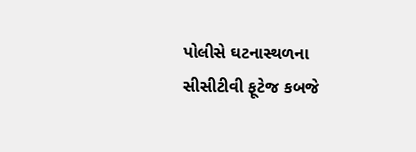પોલીસે ઘટનાસ્થળના સીસીટીવી ફૂટેજ કબજે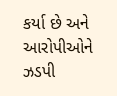કર્યા છે અને આરોપીઓને ઝડપી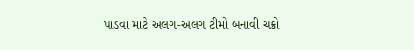પાડવા માટે અલગ-અલગ ટીમો બનાવી ચક્રો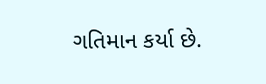ગતિમાન કર્યા છે.